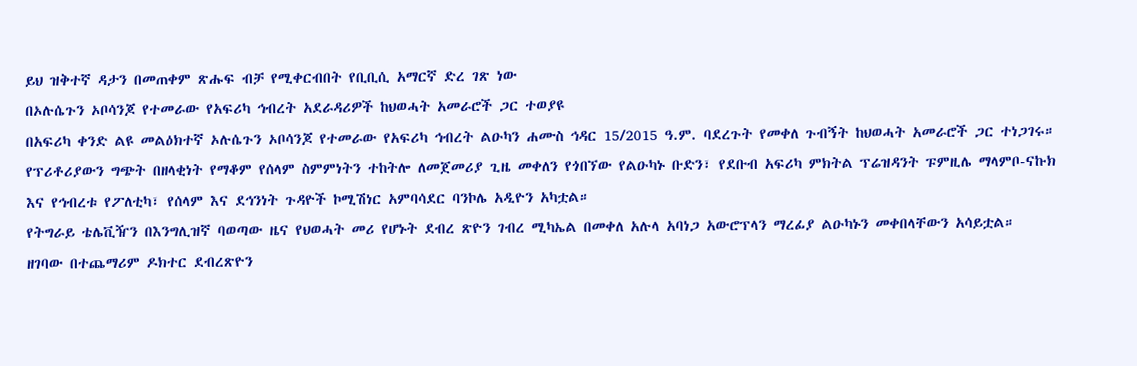ይህ ዝቅተኛ ዳታን በመጠቀም ጽሑፍ ብቻ የሚቀርብበት የቢቢሲ አማርኛ ድረ ገጽ ነው
በኦሉሴጉን ኦቦሳንጆ የተመራው የአፍሪካ ኅብረት አደራዳሪዎች ከህወሓት አመራሮች ጋር ተወያዩ
በአፍሪካ ቀንድ ልዩ መልዕክተኛ ኦሉሴጉን ኦቦሳንጆ የተመራው የአፍሪካ ኅብረት ልዑካን ሐሙስ ኅዳር 15/2015 ዓ.ም. ባደረጉት የመቀለ ጉብኝት ከህወሓት አመራሮች ጋር ተነጋገሩ።
የፕሪቶሪያውን ግጭት በዘላቂነት የማቆም የሰላም ስምምነትን ተከትሎ ለመጀመሪያ ጊዜ መቀለን የጎበኘው የልዑካኑ ቡድን፣ የደቡብ አፍሪካ ምክትል ፕሬዝዳንት ፑምዚሌ ማላምቦ-ናኩክ እና የኅብረቱ የፖለቲካ፣ የሰላም እና ደኅንነት ጉዳዮች ኮሚሽነር አምባሳደር ባንኮሌ አዲዮን አካቷል።
የትግራይ ቴሌቪዥን በእንግሊዝኛ ባወጣው ዜና የህወሓት መሪ የሆኑት ደብረ ጽዮን ገብረ ሚካኤል በመቀለ አሉላ አባነጋ አውሮፕላን ማረፊያ ልዑካኑን መቀበላቸውን አሳይቷል።
ዘገባው በተጨማሪም ዶክተር ደብረጽዮን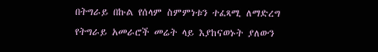በትግራይ በኩል የሰላም ስምምነቱን ተፈጻሚ ለማድረግ የትግራይ አመራሮች መሬት ላይ እያከናወኑት ያለውን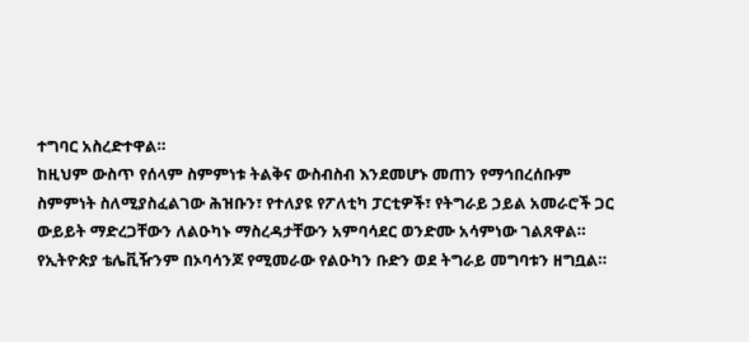ተግባር አስረድተዋል።
ከዚህም ውስጥ የሰላም ስምምነቱ ትልቅና ውስብስብ እንደመሆኑ መጠን የማኅበረሰቡም ስምምነት ስለሚያስፈልገው ሕዝቡን፣ የተለያዩ የፖለቲካ ፓርቲዎች፣ የትግራይ ኃይል አመራሮች ጋር ውይይት ማድረጋቸውን ለልዑካኑ ማስረዳታቸውን አምባሳደር ወንድሙ አሳምነው ገልጸዋል።
የኢትዮጵያ ቴሌቪዥንም በኦባሳንጆ የሚመራው የልዑካን ቡድን ወደ ትግራይ መግባቱን ዘግቧል።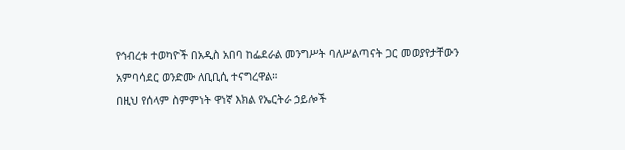የኅብረቱ ተወካዮች በአዲስ አበባ ከፌደራል መንግሥት ባለሥልጣናት ጋር መወያየታቸውን አምባሳደር ወንድሙ ለቢቢሲ ተናግረዋል።
በዚህ የሰላም ስምምነት ዋነኛ እክል የኤርትራ ኃይሎች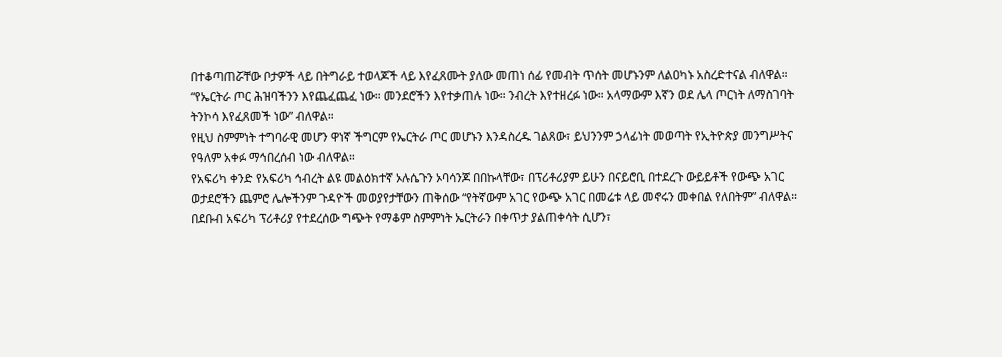በተቆጣጠሯቸው ቦታዎች ላይ በትግራይ ተወላጆች ላይ እየፈጸሙት ያለው መጠነ ሰፊ የመብት ጥሰት መሆኑንም ለልዐካኑ አስረድተናል ብለዋል።
“የኤርትራ ጦር ሕዝባችንን እየጨፈጨፈ ነው። መንደሮችን እየተቃጠሉ ነው። ንብረት እየተዘረፉ ነው። አላማውም እኛን ወደ ሌላ ጦርነት ለማስገባት ትንኮሳ እየፈጸመች ነው” ብለዋል።
የዚህ ስምምነት ተግባራዊ መሆን ዋነኛ ችግርም የኤርትራ ጦር መሆኑን እንዳስረዱ ገልጸው፣ ይህንንም ኃላፊነት መወጣት የኢትዮጵያ መንግሥትና የዓለም አቀፉ ማኅበረሰብ ነው ብለዋል።
የአፍሪካ ቀንድ የአፍሪካ ኅብረት ልዩ መልዕክተኛ ኦሉሴጉን ኦባሳንጆ በበኩላቸው፣ በፕሪቶሪያም ይሁን በናይሮቢ በተደረጉ ውይይቶች የውጭ አገር ወታደሮችን ጨምሮ ሌሎችንም ጉዳዮች መወያየታቸውን ጠቅሰው “የትኛውም አገር የውጭ አገር በመሬቱ ላይ መኖሩን መቀበል የለበትም” ብለዋል።
በደቡብ አፍሪካ ፕሪቶሪያ የተደረሰው ግጭት የማቆም ስምምነት ኤርትራን በቀጥታ ያልጠቀሳት ሲሆን፣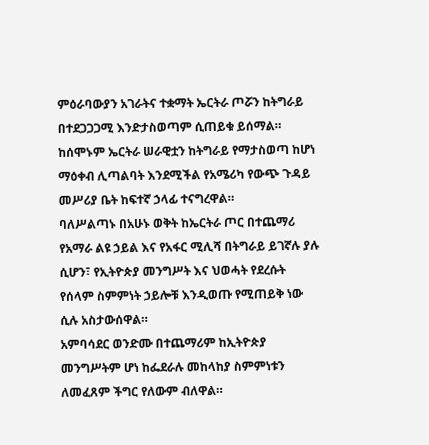ምዕራባውያን አገራትና ተቋማት ኤርትራ ጦሯን ከትግራይ በተደጋጋጋሚ እንድታስወጣም ሲጠይቁ ይሰማል።
ከሰሞኑም ኤርትራ ሠራዊቷን ከትግራይ የማታስወጣ ከሆነ ማዕቀብ ሊጣልባት እንደሚችል የአሜሪካ የውጭ ጉዳይ መሥሪያ ቤት ከፍተኛ ኃላፊ ተናግረዋል።
ባለሥልጣኑ በአሁኑ ወቅት ከኤርትራ ጦር በተጨማሪ የአማራ ልዩ ኃይል እና የአፋር ሚሊሻ በትግራይ ይገኛሉ ያሉ ሲሆን፣ የኢትዮጵያ መንግሥት እና ህወሓት የደረሱት የሰላም ስምምነት ኃይሎቹ እንዲወጡ የሚጠይቅ ነው ሲሉ አስታውሰዋል።
አምባሳደር ወንድሙ በተጨማሪም ከኢትዮጵያ መንግሥትም ሆነ ከፌደራሉ መከላከያ ስምምነቱን ለመፈጸም ችግር የለውም ብለዋል።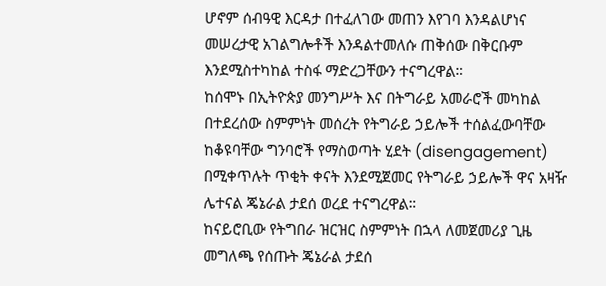ሆኖም ሰብዓዊ እርዳታ በተፈለገው መጠን እየገባ እንዳልሆነና መሠረታዊ አገልግሎቶች እንዳልተመለሱ ጠቅሰው በቅርቡም እንደሚስተካከል ተስፋ ማድረጋቸውን ተናግረዋል።
ከሰሞኑ በኢትዮጵያ መንግሥት እና በትግራይ አመራሮች መካከል በተደረሰው ስምምነት መሰረት የትግራይ ኃይሎች ተሰልፈውባቸው ከቆዩባቸው ግንባሮች የማስወጣት ሂደት (disengagement) በሚቀጥሉት ጥቂት ቀናት እንደሚጀመር የትግራይ ኃይሎች ዋና አዛዥ ሌተናል ጄኔራል ታደሰ ወረደ ተናግረዋል።
ከናይሮቢው የትግበራ ዝርዝር ስምምነት በኋላ ለመጀመሪያ ጊዜ መግለጫ የሰጡት ጄኔራል ታደሰ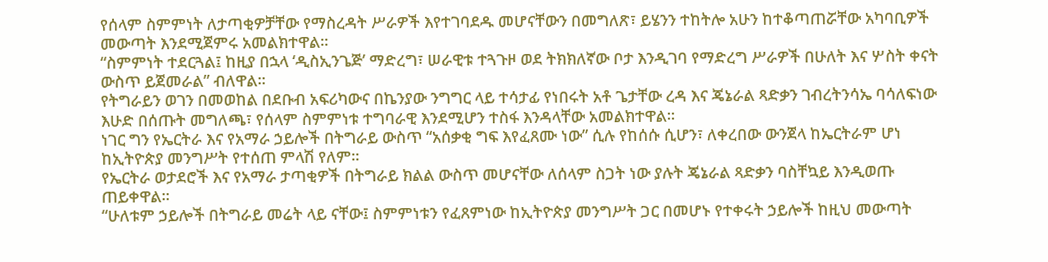የሰላም ስምምነት ለታጣቂዎቻቸው የማስረዳት ሥራዎች እየተገባደዱ መሆናቸውን በመግለጽ፣ ይሄንን ተከትሎ አሁን ከተቆጣጠሯቸው አካባቢዎች መውጣት እንደሚጀምሩ አመልክተዋል።
“ስምምነት ተደርጓል፤ ከዚያ በኋላ ‘ዲስኢንጌጅ’ ማድረግ፣ ሠራዊቱ ተጓጉዞ ወደ ትክክለኛው ቦታ እንዲገባ የማድረግ ሥራዎች በሁለት እና ሦስት ቀናት ውስጥ ይጀመራል” ብለዋል።
የትግራይን ወገን በመወከል በደቡብ አፍሪካውና በኬንያው ንግግር ላይ ተሳታፊ የነበሩት አቶ ጌታቸው ረዳ እና ጄኔራል ጻድቃን ገብረትንሳኤ ባሳለፍነው እሁድ በሰጡት መግለጫ፣ የሰላም ስምምነቱ ተግባራዊ እንደሚሆን ተስፋ እንዳላቸው አመልክተዋል።
ነገር ግን የኤርትራ እና የአማራ ኃይሎች በትግራይ ውስጥ “አሰቃቂ ግፍ እየፈጸሙ ነው” ሲሉ የከሰሱ ሲሆን፣ ለቀረበው ውንጀላ ከኤርትራም ሆነ ከኢትዮጵያ መንግሥት የተሰጠ ምላሽ የለም።
የኤርትራ ወታደሮች እና የአማራ ታጣቂዎች በትግራይ ክልል ውስጥ መሆናቸው ለሰላም ስጋት ነው ያሉት ጄኔራል ጻድቃን ባስቸኳይ እንዲወጡ ጠይቀዋል።
“ሁለቱም ኃይሎች በትግራይ መሬት ላይ ናቸው፤ ስምምነቱን የፈጸምነው ከኢትዮጵያ መንግሥት ጋር በመሆኑ የተቀሩት ኃይሎች ከዚህ መውጣት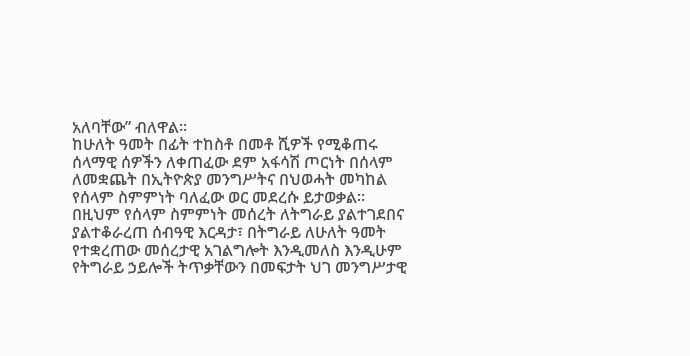አለባቸው” ብለዋል።
ከሁለት ዓመት በፊት ተከስቶ በመቶ ሺዎች የሚቆጠሩ ሰላማዊ ሰዎችን ለቀጠፈው ደም አፋሳሽ ጦርነት በሰላም ለመቋጨት በኢትዮጵያ መንግሥትና በህወሓት መካከል የሰላም ስምምነት ባለፈው ወር መደረሱ ይታወቃል።
በዚህም የሰላም ስምምነት መሰረት ለትግራይ ያልተገደበና ያልተቆራረጠ ሰብዓዊ እርዳታ፣ በትግራይ ለሁለት ዓመት የተቋረጠው መሰረታዊ አገልግሎት እንዲመለስ እንዲሁም የትግራይ ኃይሎች ትጥቃቸውን በመፍታት ህገ መንግሥታዊ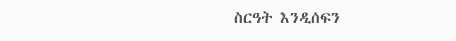ስርዓት እንዲሰፍን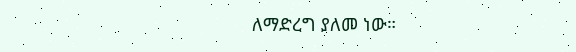ለማድረግ ያለመ ነው።